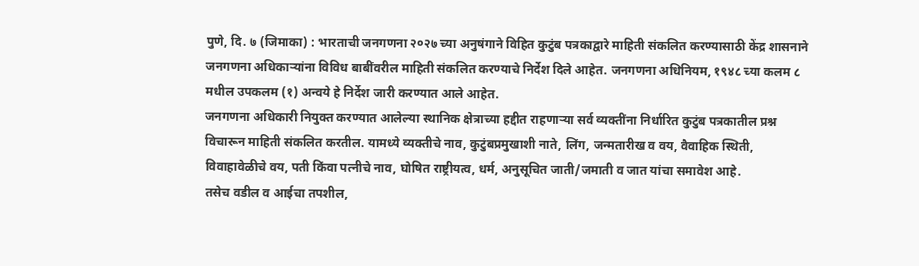पुणे, दि. ७ (जिमाका) : भारताची जनगणना २०२७ च्या अनुषंगाने विहित कुटुंब पत्रकाद्वारे माहिती संकलित करण्यासाठी केंद्र शासनाने जनगणना अधिकाऱ्यांना विविध बाबींवरील माहिती संकलित करण्याचे निर्देश दिले आहेत. जनगणना अधिनियम, १९४८ च्या कलम ८ मधील उपकलम (१) अन्वये हे निर्देश जारी करण्यात आले आहेत.
जनगणना अधिकारी नियुक्त करण्यात आलेल्या स्थानिक क्षेत्राच्या हद्दीत राहणाऱ्या सर्व व्यक्तींना निर्धारित कुटुंब पत्रकातील प्रश्न विचारून माहिती संकलित करतील. यामध्ये व्यक्तीचे नाव, कुटुंबप्रमुखाशी नाते, लिंग, जन्मतारीख व वय, वैवाहिक स्थिती, विवाहावेळीचे वय, पती किंवा पत्नीचे नाव, घोषित राष्ट्रीयत्व, धर्म, अनुसूचित जाती/जमाती व जात यांचा समावेश आहे.
तसेच वडील व आईचा तपशील,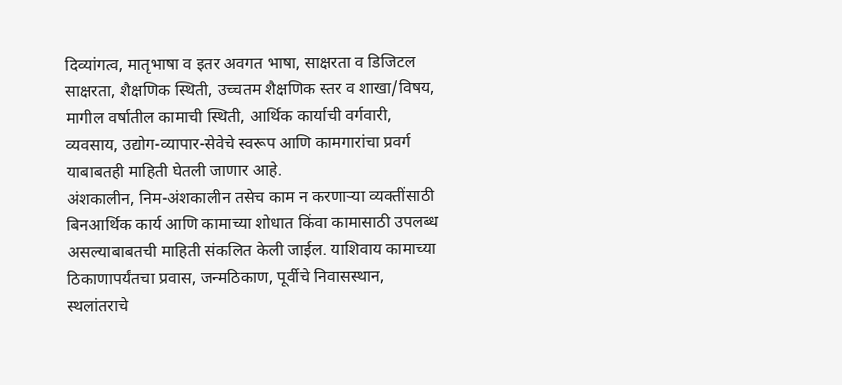दिव्यांगत्व, मातृभाषा व इतर अवगत भाषा, साक्षरता व डिजिटल साक्षरता, शैक्षणिक स्थिती, उच्चतम शैक्षणिक स्तर व शाखा/विषय, मागील वर्षातील कामाची स्थिती, आर्थिक कार्याची वर्गवारी, व्यवसाय, उद्योग-व्यापार-सेवेचे स्वरूप आणि कामगारांचा प्रवर्ग याबाबतही माहिती घेतली जाणार आहे.
अंशकालीन, निम-अंशकालीन तसेच काम न करणाऱ्या व्यक्तींसाठी बिनआर्थिक कार्य आणि कामाच्या शोधात किंवा कामासाठी उपलब्ध असल्याबाबतची माहिती संकलित केली जाईल. याशिवाय कामाच्या ठिकाणापर्यंतचा प्रवास, जन्मठिकाण, पूर्वीचे निवासस्थान, स्थलांतराचे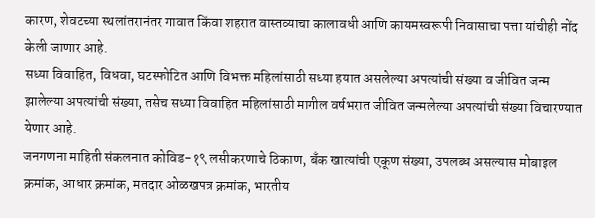कारण, शेवटच्या स्थलांतरानंतर गावात किंवा शहरात वास्तव्याचा कालावधी आणि कायमस्वरूपी निवासाचा पत्ता यांचीही नोंद केली जाणार आहे.
सध्या विवाहित, विधवा, घटस्फोटित आणि विभक्त महिलांसाठी सध्या हयात असलेल्या अपत्यांची संख्या व जीवित जन्म झालेल्या अपत्यांची संख्या, तसेच सध्या विवाहित महिलांसाठी मागील वर्षभरात जीवित जन्मलेल्या अपत्यांची संख्या विचारण्यात येणार आहे.
जनगणना माहिती संकलनात कोविड-१९ लसीकरणाचे ठिकाण, बँक खात्यांची एकूण संख्या, उपलब्ध असल्यास मोबाइल क्रमांक, आधार क्रमांक, मतदार ओळखपत्र क्रमांक, भारतीय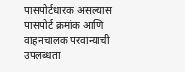पासपोर्टधारक असल्यास पासपोर्ट क्रमांक आणि वाहनचालक परवान्याची उपलब्धता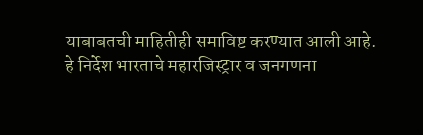याबाबतची माहितीही समाविष्ट करण्यात आली आहे.
हे निर्देश भारताचे महारजिस्ट्रार व जनगणना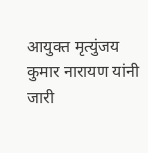आयुक्त मृत्युंजय कुमार नारायण यांनी जारी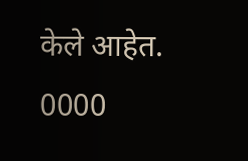केले आहेत.
0000